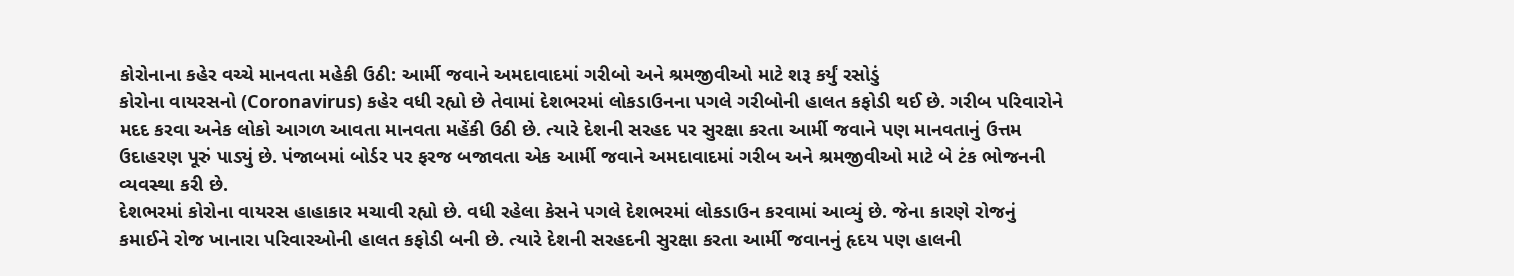કોરોનાના કહેર વચ્ચે માનવતા મહેકી ઉઠી: આર્મી જવાને અમદાવાદમાં ગરીબો અને શ્રમજીવીઓ માટે શરૂ કર્યું રસોડું
કોરોના વાયરસનો (Coronavirus) કહેર વધી રહ્યો છે તેવામાં દેશભરમાં લોકડાઉનના પગલે ગરીબોની હાલત કફોડી થઈ છે. ગરીબ પરિવારોને મદદ કરવા અનેક લોકો આગળ આવતા માનવતા મહેંકી ઉઠી છે. ત્યારે દેશની સરહદ પર સુરક્ષા કરતા આર્મી જવાને પણ માનવતાનું ઉત્તમ ઉદાહરણ પૂરું પાડ્યું છે. પંજાબમાં બોર્ડર પર ફરજ બજાવતા એક આર્મી જવાને અમદાવાદમાં ગરીબ અને શ્રમજીવીઓ માટે બે ટંક ભોજનની વ્યવસ્થા કરી છે.
દેશભરમાં કોરોના વાયરસ હાહાકાર મચાવી રહ્યો છે. વધી રહેલા કેસને પગલે દેશભરમાં લોકડાઉન કરવામાં આવ્યું છે. જેના કારણે રોજનું કમાઈને રોજ ખાનારા પરિવારઓની હાલત કફોડી બની છે. ત્યારે દેશની સરહદની સુરક્ષા કરતા આર્મી જવાનનું હૃદય પણ હાલની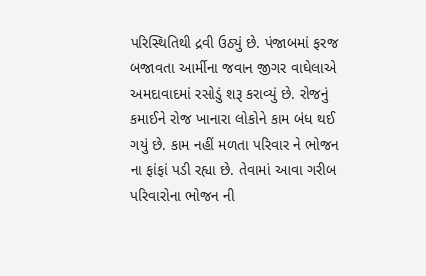પરિસ્થિતિથી દ્રવી ઉઠ્યું છે. પંજાબમાં ફરજ બજાવતા આર્મીના જવાન જીગર વાઘેલાએ અમદાવાદમાં રસોડું શરૂ કરાવ્યું છે. રોજનું કમાઈને રોજ ખાનારા લોકોને કામ બંધ થઈ ગયું છે. કામ નહીં મળતા પરિવાર ને ભોજન ના ફાંફાં પડી રહ્યા છે. તેવામાં આવા ગરીબ પરિવારોના ભોજન ની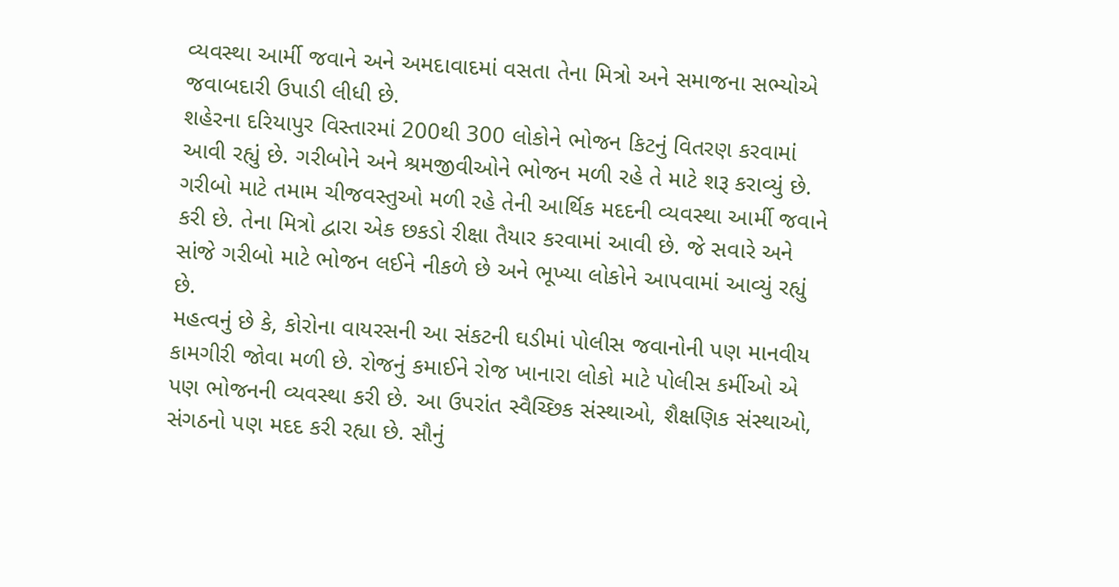વ્યવસ્થા આર્મી જવાને અને અમદાવાદમાં વસતા તેના મિત્રો અને સમાજના સભ્યોએ જવાબદારી ઉપાડી લીધી છે.
શહેરના દરિયાપુર વિસ્તારમાં 200થી 300 લોકોને ભોજન કિટનું વિતરણ કરવામાં આવી રહ્યું છે. ગરીબોને અને શ્રમજીવીઓને ભોજન મળી રહે તે માટે શરૂ કરાવ્યું છે. ગરીબો માટે તમામ ચીજવસ્તુઓ મળી રહે તેની આર્થિક મદદની વ્યવસ્થા આર્મી જવાને કરી છે. તેના મિત્રો દ્વારા એક છકડો રીક્ષા તૈયાર કરવામાં આવી છે. જે સવારે અને સાંજે ગરીબો માટે ભોજન લઈને નીકળે છે અને ભૂખ્યા લોકોને આપવામાં આવ્યું રહ્યું છે.
મહત્વનું છે કે, કોરોના વાયરસની આ સંકટની ઘડીમાં પોલીસ જવાનોની પણ માનવીય કામગીરી જોવા મળી છે. રોજનું કમાઈને રોજ ખાનારા લોકો માટે પોલીસ કર્મીઓ એ પણ ભોજનની વ્યવસ્થા કરી છે. આ ઉપરાંત સ્વૈચ્છિક સંસ્થાઓ, શૈક્ષણિક સંસ્થાઓ, સંગઠનો પણ મદદ કરી રહ્યા છે. સૌનું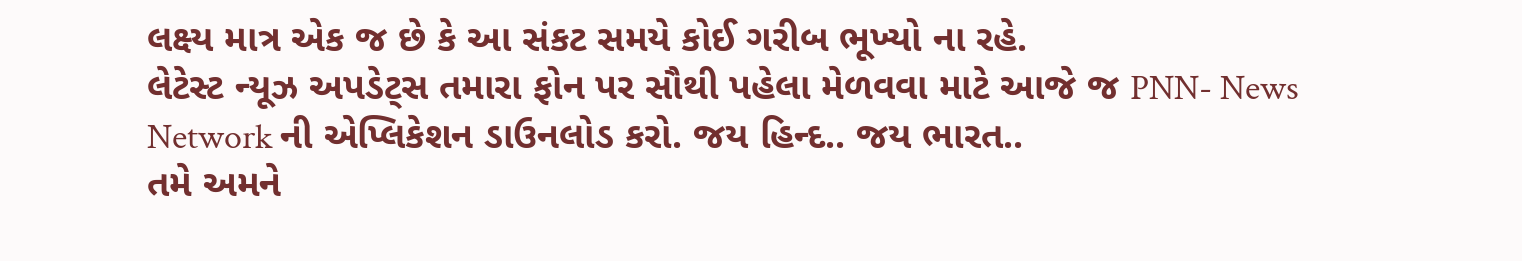લક્ષ્ય માત્ર એક જ છે કે આ સંકટ સમયે કોઈ ગરીબ ભૂખ્યો ના રહે.
લેટેસ્ટ ન્યૂઝ અપડેટ્સ તમારા ફોન પર સૌથી પહેલા મેળવવા માટે આજે જ PNN- News Network ની એપ્લિકેશન ડાઉનલોડ કરો. જય હિન્દ.. જય ભારત..
તમે અમને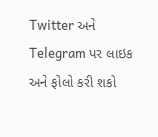Twitter અને Telegram પર લાઇક અને ફોલો કરી શકો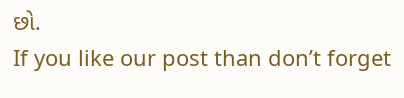છો.
If you like our post than don’t forget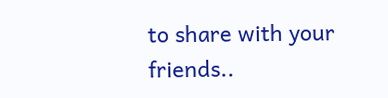to share with your friends..